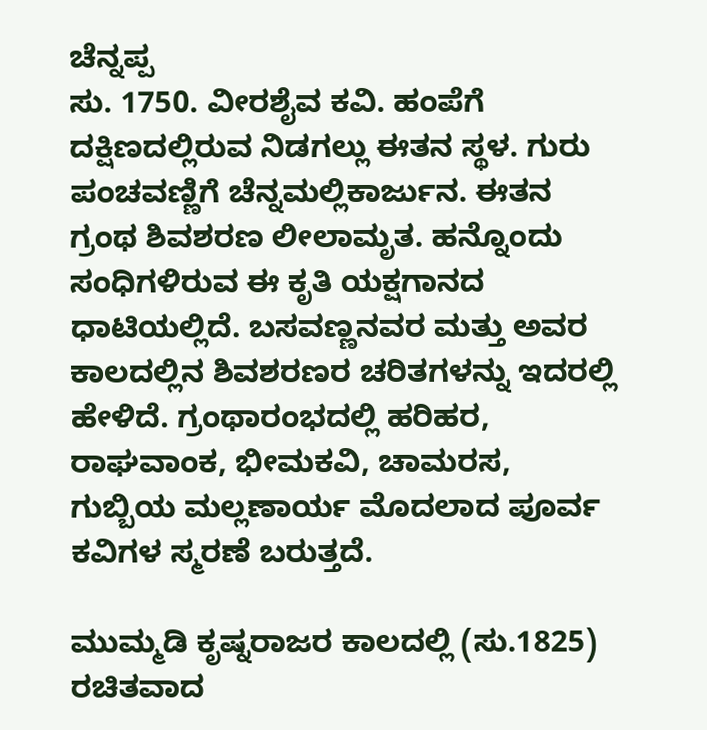ಚೆನ್ನಪ್ಪ
ಸು. 1750. ವೀರಶೈವ ಕವಿ. ಹಂಪೆಗೆ ದಕ್ಷಿಣದಲ್ಲಿರುವ ನಿಡಗಲ್ಲು ಈತನ ಸ್ಥಳ. ಗುರು ಪಂಚವಣ್ಣಿಗೆ ಚೆನ್ನಮಲ್ಲಿಕಾರ್ಜುನ. ಈತನ ಗ್ರಂಥ ಶಿವಶರಣ ಲೀಲಾಮೃತ. ಹನ್ನೊಂದು ಸಂಧಿಗಳಿರುವ ಈ ಕೃತಿ ಯಕ್ಷಗಾನದ ಧಾಟಿಯಲ್ಲಿದೆ. ಬಸವಣ್ಣನವರ ಮತ್ತು ಅವರ ಕಾಲದಲ್ಲಿನ ಶಿವಶರಣರ ಚರಿತಗಳನ್ನು ಇದರಲ್ಲಿ ಹೇಳಿದೆ. ಗ್ರಂಥಾರಂಭದಲ್ಲಿ ಹರಿಹರ, ರಾಘವಾಂಕ, ಭೀಮಕವಿ, ಚಾಮರಸ, ಗುಬ್ಬಿಯ ಮಲ್ಲಣಾರ್ಯ ಮೊದಲಾದ ಪೂರ್ವ ಕವಿಗಳ ಸ್ಮರಣೆ ಬರುತ್ತದೆ.

ಮುಮ್ಮಡಿ ಕೃಷ್ನರಾಜರ ಕಾಲದಲ್ಲಿ (ಸು.1825) ರಚಿತವಾದ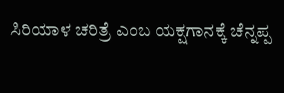ಸಿರಿಯಾಳ ಚರಿತ್ರೆ ಎಂಬ ಯಕ್ಷಗಾನಕ್ಕೆ ಚೆನ್ನಪ್ಪ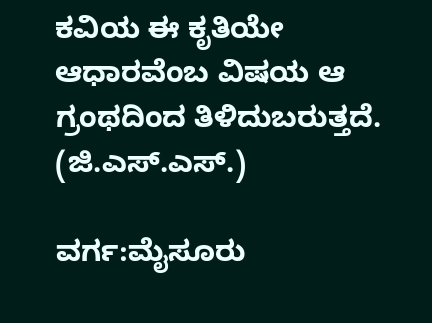ಕವಿಯ ಈ ಕೃತಿಯೇ ಆಧಾರವೆಂಬ ವಿಷಯ ಆ ಗ್ರಂಥದಿಂದ ತಿಳಿದುಬರುತ್ತದೆ.               (ಜಿ.ಎಸ್.ಎಸ್.)

ವರ್ಗ:ಮೈಸೂರು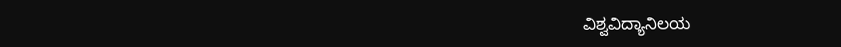ವಿಶ್ವವಿದ್ಯಾನಿಲಯ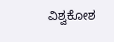ವಿಶ್ವಕೋಶ